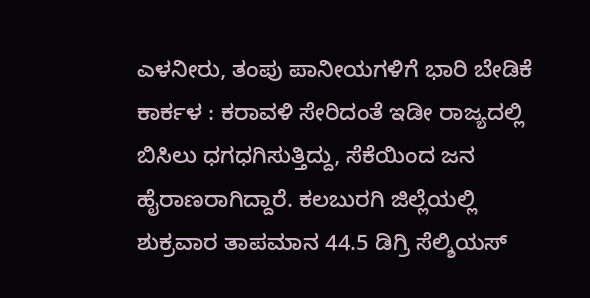ಎಳನೀರು, ತಂಪು ಪಾನೀಯಗಳಿಗೆ ಭಾರಿ ಬೇಡಿಕೆ
ಕಾರ್ಕಳ : ಕರಾವಳಿ ಸೇರಿದಂತೆ ಇಡೀ ರಾಜ್ಯದಲ್ಲಿ ಬಿಸಿಲು ಧಗಧಗಿಸುತ್ತಿದ್ದು, ಸೆಕೆಯಿಂದ ಜನ ಹೈರಾಣರಾಗಿದ್ದಾರೆ. ಕಲಬುರಗಿ ಜಿಲ್ಲೆಯಲ್ಲಿ ಶುಕ್ರವಾರ ತಾಪಮಾನ 44.5 ಡಿಗ್ರಿ ಸೆಲ್ಶಿಯಸ್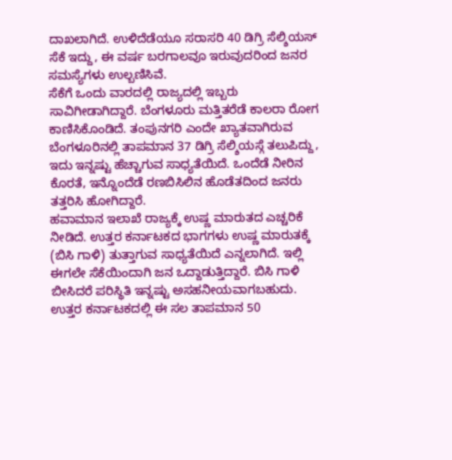ದಾಖಲಾಗಿದೆ. ಉಳಿದೆಡೆಯೂ ಸರಾಸರಿ 40 ಡಿಗ್ರಿ ಸೆಲ್ಶಿಯಸ್ ಸೆಕೆ ಇದ್ದು, ಈ ವರ್ಷ ಬರಗಾಲವೂ ಇರುವುದರಿಂದ ಜನರ ಸಮಸ್ಯೆಗಳು ಉಲ್ಬಣಿಸಿವೆ.
ಸೆಕೆಗೆ ಒಂದು ವಾರದಲ್ಲಿ ರಾಜ್ಯದಲ್ಲಿ ಇಬ್ಬರು ಸಾವಿಗೀಡಾಗಿದ್ದಾರೆ. ಬೆಂಗಳೂರು ಮತ್ತಿತರೆಡೆ ಕಾಲರಾ ರೋಗ ಕಾಣಿಸಿಕೊಂಡಿದೆ. ತಂಪುನಗರಿ ಎಂದೇ ಖ್ಯಾತವಾಗಿರುವ ಬೆಂಗಳೂರಿನಲ್ಲಿ ತಾಪಮಾನ 37 ಡಿಗ್ರಿ ಸೆಲ್ಶಿಯಸ್ಗೆ ತಲುಪಿದ್ದು, ಇದು ಇನ್ನಷ್ಟು ಹೆಚ್ಚಾಗುವ ಸಾಧ್ಯತೆಯಿದೆ. ಒಂದೆಡೆ ನೀರಿನ ಕೊರತೆ, ಇನ್ನೊಂದೆಡೆ ರಣಬಿಸಿಲಿನ ಹೊಡೆತದಿಂದ ಜನರು ತತ್ತರಿಸಿ ಹೋಗಿದ್ದಾರೆ.
ಹವಾಮಾನ ಇಲಾಖೆ ರಾಜ್ಯಕ್ಕೆ ಉಷ್ಣ ಮಾರುತದ ಎಚ್ಚರಿಕೆ ನೀಡಿದೆ. ಉತ್ತರ ಕರ್ನಾಟಕದ ಭಾಗಗಳು ಉಷ್ಣ ಮಾರುತಕ್ಕೆ (ಬಿಸಿ ಗಾಳಿ) ತುತ್ತಾಗುವ ಸಾಧ್ಯತೆಯಿದೆ ಎನ್ನಲಾಗಿದೆ. ಇಲ್ಲಿ ಈಗಲೇ ಸೆಕೆಯಿಂದಾಗಿ ಜನ ಒದ್ದಾಡುತ್ತಿದ್ದಾರೆ. ಬಿಸಿ ಗಾಳಿ ಬೀಸಿದರೆ ಪರಿಸ್ಥಿತಿ ಇನ್ನಷ್ಟು ಅಸಹನೀಯವಾಗಬಹುದು. ಉತ್ತರ ಕರ್ನಾಟಕದಲ್ಲಿ ಈ ಸಲ ತಾಪಮಾನ 50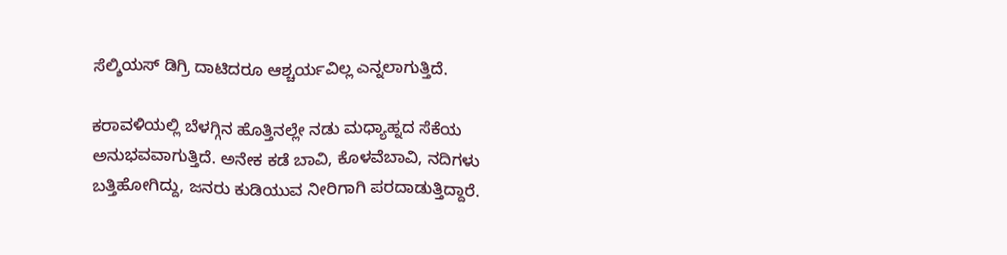ಸೆಲ್ಶಿಯಸ್ ಡಿಗ್ರಿ ದಾಟಿದರೂ ಆಶ್ಚರ್ಯವಿಲ್ಲ ಎನ್ನಲಾಗುತ್ತಿದೆ.

ಕರಾವಳಿಯಲ್ಲಿ ಬೆಳಗ್ಗಿನ ಹೊತ್ತಿನಲ್ಲೇ ನಡು ಮಧ್ಯಾಹ್ನದ ಸೆಕೆಯ ಅನುಭವವಾಗುತ್ತಿದೆ. ಅನೇಕ ಕಡೆ ಬಾವಿ, ಕೊಳವೆಬಾವಿ, ನದಿಗಳು ಬತ್ತಿಹೋಗಿದ್ದು, ಜನರು ಕುಡಿಯುವ ನೀರಿಗಾಗಿ ಪರದಾಡುತ್ತಿದ್ದಾರೆ.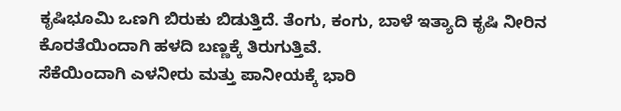ಕೃಷಿಭೂಮಿ ಒಣಗಿ ಬಿರುಕು ಬಿಡುತ್ತಿದೆ. ತೆಂಗು, ಕಂಗು, ಬಾಳೆ ಇತ್ಯಾದಿ ಕೃಷಿ ನೀರಿನ ಕೊರತೆಯಿಂದಾಗಿ ಹಳದಿ ಬಣ್ಣಕ್ಕೆ ತಿರುಗುತ್ತಿವೆ.
ಸೆಕೆಯಿಂದಾಗಿ ಎಳನೀರು ಮತ್ತು ಪಾನೀಯಕ್ಕೆ ಭಾರಿ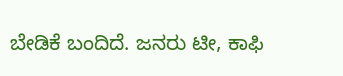ಬೇಡಿಕೆ ಬಂದಿದೆ. ಜನರು ಟೀ, ಕಾಫಿ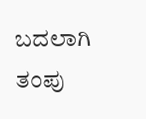ಬದಲಾಗಿ ತಂಪು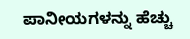ಪಾನೀಯಗಳನ್ನು ಹೆಚ್ಚು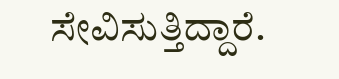ಸೇವಿಸುತ್ತಿದ್ದಾರೆ.